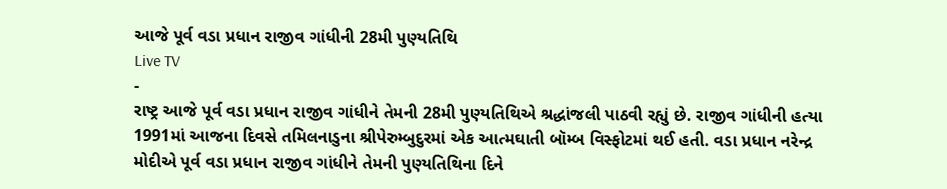આજે પૂર્વ વડા પ્રધાન રાજીવ ગાંધીની 28મી પુણ્યતિથિ
Live TV
-
રાષ્ટ્ર આજે પૂર્વ વડા પ્રધાન રાજીવ ગાંધીને તેમની 28મી પુણ્યતિથિએ શ્રદ્ધાંજલી પાઠવી રહ્યું છે. રાજીવ ગાંધીની હત્યા 1991માં આજના દિવસે તમિલનાડુના શ્રીપેરુમ્બુદુરમાં એક આત્મઘાતી બૉમ્બ વિસ્ફોટમાં થઈ હતી. વડા પ્રધાન નરેન્દ્ર મોદીએ પૂર્વ વડા પ્રધાન રાજીવ ગાંધીને તેમની પુણ્યતિથિના દિને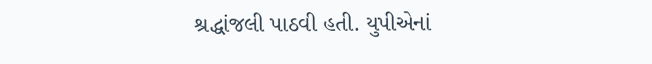શ્રદ્ધાંજલી પાઠવી હતી. યુપીએનાં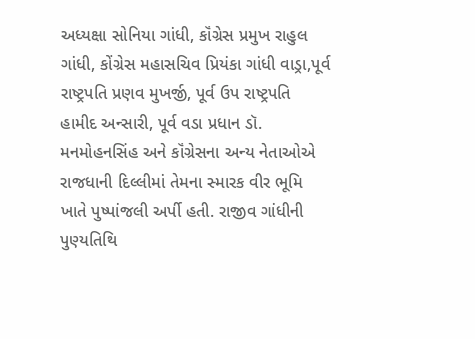અધ્યક્ષા સોનિયા ગાંધી, કૉંગ્રેસ પ્રમુખ રાહુલ ગાંધી, કોંગ્રેસ મહાસચિવ પ્રિયંકા ગાંધી વાડ્રા,પૂર્વ રાષ્ટ્રપતિ પ્રણવ મુખર્જી, પૂર્વ ઉપ રાષ્ટ્રપતિ હામીદ અન્સારી, પૂર્વ વડા પ્રધાન ડૉ. મનમોહનસિંહ અને કૉંગ્રેસના અન્ય નેતાઓએ રાજધાની દિલ્લીમાં તેમના સ્મારક વીર ભૂમિ ખાતે પુષ્પાંજલી અર્પી હતી. રાજીવ ગાંધીની પુણ્યતિથિ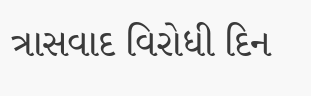ત્રાસવાદ વિરોધી દિન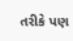તરીકે પણ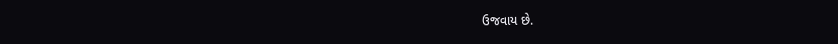ઉજવાય છે.